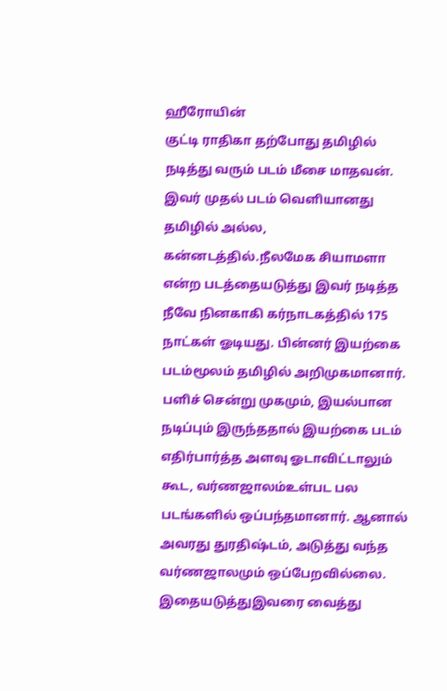ஹீரோயின்
குட்டி ராதிகா தற்போது தமிழில் நடித்து வரும் படம் மீசை மாதவன். இவர் முதல் படம் வெளியானது தமிழில் அல்ல, கன்னடத்தில்.நீலமேக சியாமளா என்ற படத்தையடுத்து இவர் நடித்த நீவே நினகாகி கர்நாடகத்தில் 175 நாட்கள் ஓடியது. பின்னர் இயற்கை படம்மூலம் தமிழில் அறிமுகமானார்.
பளிச் சென்று முகமும், இயல்பான நடிப்பும் இருந்ததால் இயற்கை படம் எதிர்பார்த்த அளவு ஓடாவிட்டாலும் கூட, வர்ணஜாலம்உள்பட பல படங்களில் ஒப்பந்தமானார். ஆனால் அவரது துரதிஷ்டம், அடுத்து வந்த வர்ணஜாலமும் ஒப்பேறவில்லை. இதையடுத்துஇவரை வைத்து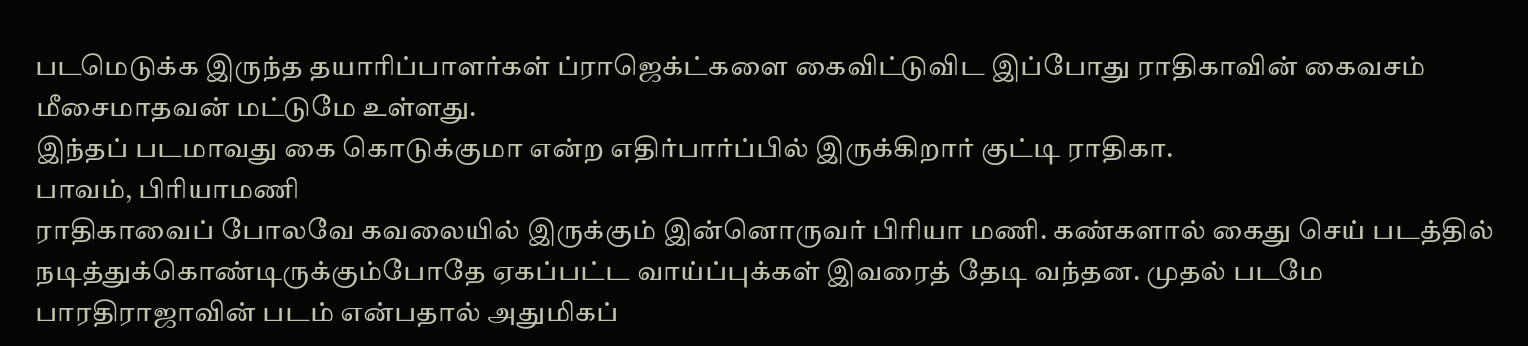படமெடுக்க இருந்த தயாரிப்பாளர்கள் ப்ராஜெக்ட்களை கைவிட்டுவிட இப்போது ராதிகாவின் கைவசம் மீசைமாதவன் மட்டுமே உள்ளது.
இந்தப் படமாவது கை கொடுக்குமா என்ற எதிர்பார்ப்பில் இருக்கிறார் குட்டி ராதிகா.
பாவம், பிரியாமணி
ராதிகாவைப் போலவே கவலையில் இருக்கும் இன்னொருவர் பிரியா மணி. கண்களால் கைது செய் படத்தில் நடித்துக்கொண்டிருக்கும்போதே ஏகப்பட்ட வாய்ப்புக்கள் இவரைத் தேடி வந்தன. முதல் படமே பாரதிராஜாவின் படம் என்பதால் அதுமிகப்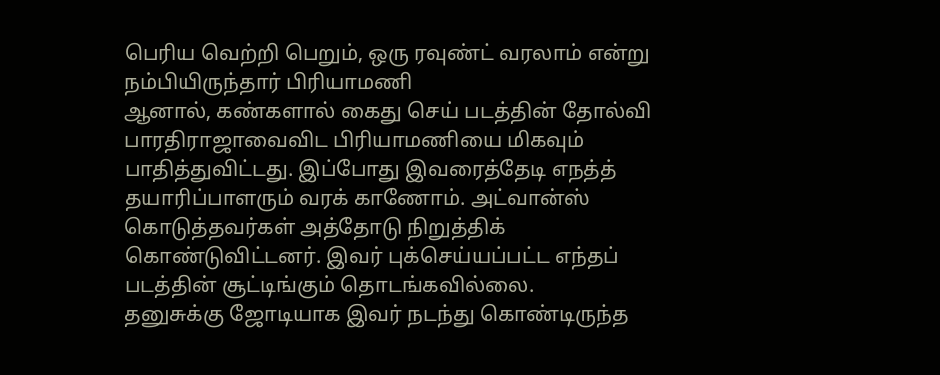பெரிய வெற்றி பெறும், ஒரு ரவுண்ட் வரலாம் என்று நம்பியிருந்தார் பிரியாமணி
ஆனால், கண்களால் கைது செய் படத்தின் தோல்வி பாரதிராஜாவைவிட பிரியாமணியை மிகவும் பாதித்துவிட்டது. இப்போது இவரைத்தேடி எநத்த் தயாரிப்பாளரும் வரக் காணோம். அட்வான்ஸ் கொடுத்தவர்கள் அத்தோடு நிறுத்திக் கொண்டுவிட்டனர். இவர் புக்செய்யப்பட்ட எந்தப் படத்தின் சூட்டிங்கும் தொடங்கவில்லை.
தனுசுக்கு ஜோடியாக இவர் நடந்து கொண்டிருந்த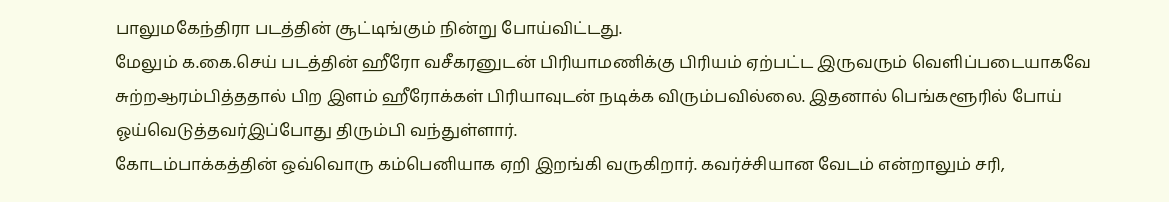பாலுமகேந்திரா படத்தின் சூட்டிங்கும் நின்று போய்விட்டது.
மேலும் க.கை.செய் படத்தின் ஹீரோ வசீகரனுடன் பிரியாமணிக்கு பிரியம் ஏற்பட்ட இருவரும் வெளிப்படையாகவே சுற்றஆரம்பித்ததால் பிற இளம் ஹீரோக்கள் பிரியாவுடன் நடிக்க விரும்பவில்லை. இதனால் பெங்களூரில் போய் ஓய்வெடுத்தவர்இப்போது திரும்பி வந்துள்ளார்.
கோடம்பாக்கத்தின் ஒவ்வொரு கம்பெனியாக ஏறி இறங்கி வருகிறார். கவர்ச்சியான வேடம் என்றாலும் சரி,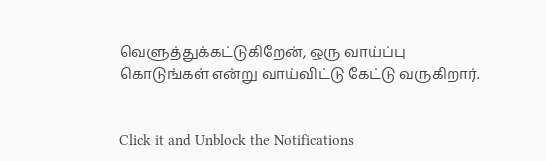வெளுத்துக்கட்டுகிறேன், ஒரு வாய்ப்பு கொடுங்கள் என்று வாய்விட்டு கேட்டு வருகிறார்.


Click it and Unblock the Notifications